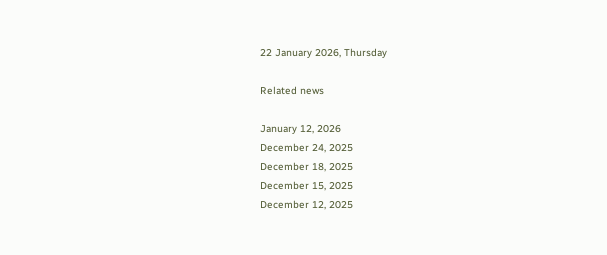22 January 2026, Thursday

Related news

January 12, 2026
December 24, 2025
December 18, 2025
December 15, 2025
December 12, 2025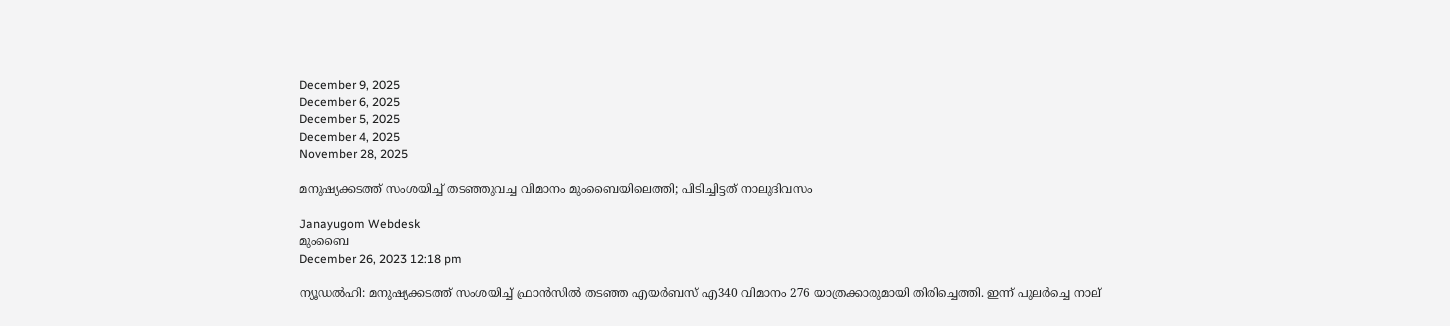December 9, 2025
December 6, 2025
December 5, 2025
December 4, 2025
November 28, 2025

മനുഷ്യക്കടത്ത് സംശയിച്ച് തടഞ്ഞുവച്ച വിമാനം മുംബൈയിലെത്തി; പിടിച്ചിട്ടത് നാലുദിവസം

Janayugom Webdesk
മുംബൈ
December 26, 2023 12:18 pm

ന്യൂഡല്‍ഹി: മനുഷ്യക്കടത്ത് സംശയിച്ച് ഫ്രാന്‍സില്‍ തടഞ്ഞ എയര്‍ബസ് എ340 വിമാനം 276 യാത്രക്കാരുമായി തിരിച്ചെത്തി. ഇന്ന് പുലര്‍ച്ചെ നാല്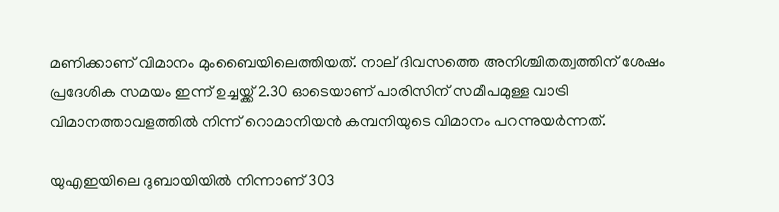മണിക്കാണ് വിമാനം മുംബൈയിലെത്തിയത്. നാല് ദിവസത്തെ അനിശ്ചിതത്വത്തിന് ശേഷം പ്രദേശിക സമയം ഇന്ന് ഉച്ചയ്ക്ക് 2.30 ഓടെയാണ് പാരിസിന് സമീപമുള്ള വാട്രി വിമാനത്താവളത്തില്‍ നിന്ന് റൊമാനിയന്‍ കമ്പനിയുടെ വിമാനം പറന്നുയര്‍ന്നത്.

യുഎഇയിലെ ദുബായിയില്‍ നിന്നാണ് 303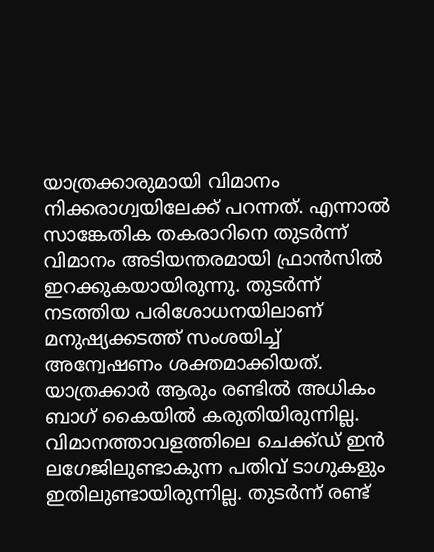യാത്രക്കാരുമായി വിമാനം നിക്കരാഗ്വയിലേക്ക് പറന്നത്. എന്നാല്‍ സാങ്കേതിക തകരാറിനെ തുടര്‍ന്ന് വിമാനം അടിയന്തരമായി ഫ്രാന്‍സില്‍ ഇറക്കുകയായിരുന്നു. തുടര്‍ന്ന് നടത്തിയ പരിശോധനയിലാണ് മനുഷ്യക്കടത്ത് സംശയിച്ച് അന്വേഷണം ശക്തമാക്കിയത്. യാത്രക്കാര്‍ ആരും രണ്ടില്‍ അധികം ബാഗ് കൈയില്‍ കരുതിയിരുന്നില്ല. വിമാനത്താവളത്തിലെ ചെക്ക്ഡ് ഇന്‍ ലഗേജിലുണ്ടാകുന്ന പതിവ് ടാഗുകളും ഇതിലുണ്ടായിരുന്നില്ല. തുടര്‍ന്ന് രണ്ട്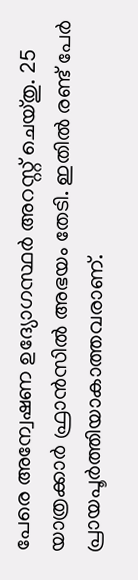പേരെ അന്വേഷണ ഉദ്യോഗസ്ഥര്‍ അറസ്റ്റ് ചെയ്തു. 25 യാത്രക്കാര്‍ ഫ്രാന്‍സില്‍ അഭയം തേടി. ഇതില്‍ രണ്ട് പേര്‍ പ്രായപൂര്‍ത്തിയാകാത്തവരാണ്.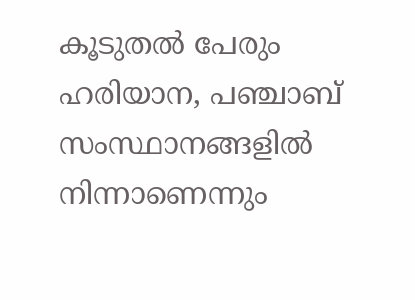കൂടുതല്‍ പേരും ഹരിയാന, പഞ്ചാബ് സംസ്ഥാനങ്ങളില്‍ നിന്നാണെന്നും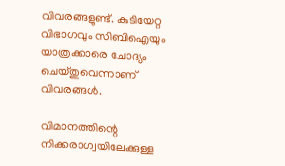വിവരങ്ങളുണ്ട്. കുടിയേറ്റ വിഭാഗവും സിബിഐയും യാത്രക്കാരെ ചോദ്യം ചെയ്തുവെന്നാണ് വിവരങ്ങള്‍.

വിമാനത്തിന്റെ നിക്കരാഗ്വയിലേക്കുള്ള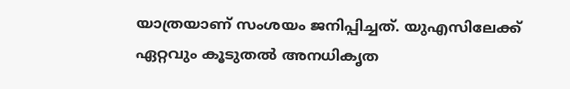യാത്രയാണ് സംശയം ജനിപ്പിച്ചത്. യുഎസിലേക്ക് ഏറ്റവും കൂടുതൽ അനധികൃത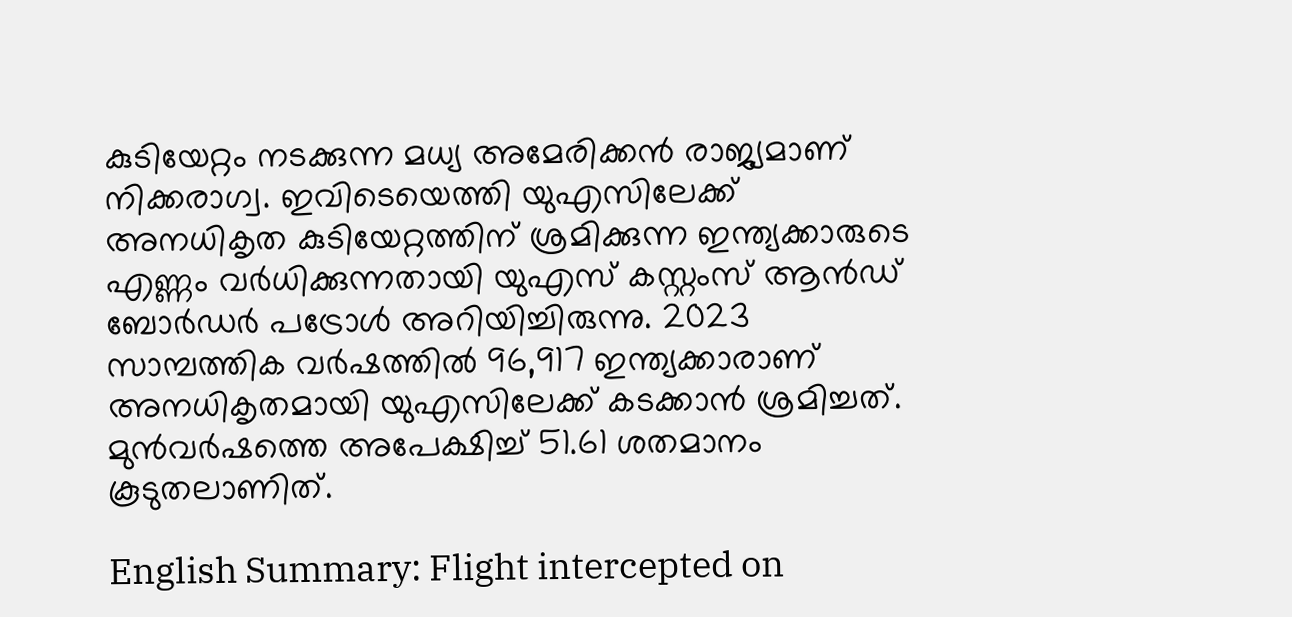കുടിയേറ്റം നടക്കുന്ന മധ്യ അമേരിക്കൻ രാജ്യമാണ് നിക്കരാഗ്വ. ഇവിടെയെത്തി യുഎസിലേക്ക് അനധികൃത കുടിയേറ്റത്തിന് ശ്രമിക്കുന്ന ഇന്ത്യക്കാരുടെ എണ്ണം വർധിക്കുന്നതായി യുഎസ് കസ്റ്റംസ് ആൻഡ് ബോർഡർ പട്രോൾ അറിയിച്ചിരുന്നു. 2023 സാമ്പത്തിക വര്‍ഷത്തില്‍ 96,917 ഇന്ത്യക്കാരാണ് അനധികൃതമായി യുഎസിലേക്ക് കടക്കാന്‍ ശ്രമിച്ചത്. മുന്‍വര്‍ഷത്തെ അപേക്ഷിച്ച് 51.61 ശതമാനം കൂടുതലാണിത്.

English Summary: Flight intercepted on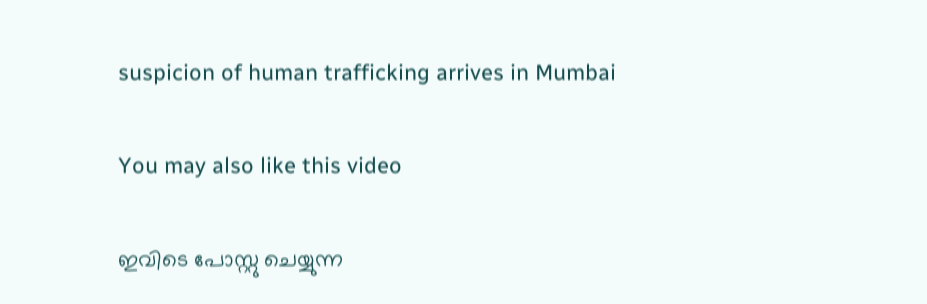suspicion of human trafficking arrives in Mumbai

You may also like this video

ഇവിടെ പോസ്റ്റു ചെയ്യുന്ന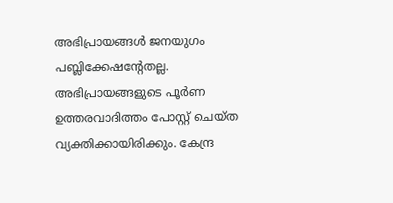അഭിപ്രായങ്ങള്‍ ജനയുഗം പബ്ലിക്കേഷന്റേതല്ല. അഭിപ്രായങ്ങളുടെ പൂര്‍ണ ഉത്തരവാദിത്തം പോസ്റ്റ് ചെയ്ത വ്യക്തിക്കായിരിക്കും. കേന്ദ്ര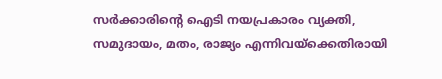സര്‍ക്കാരിന്റെ ഐടി നയപ്രകാരം വ്യക്തി, സമുദായം, മതം, രാജ്യം എന്നിവയ്‌ക്കെതിരായി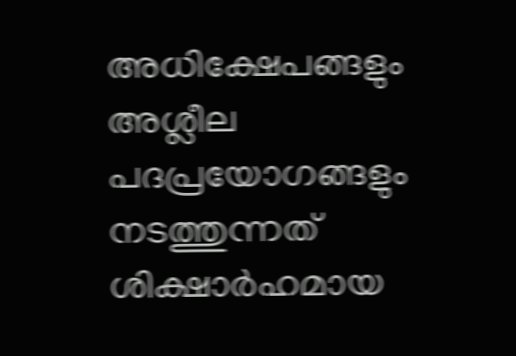അധിക്ഷേപങ്ങളും അശ്ലീല പദപ്രയോഗങ്ങളും നടത്തുന്നത് ശിക്ഷാര്‍ഹമായ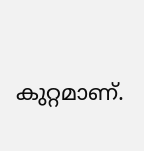കുറ്റമാണ്.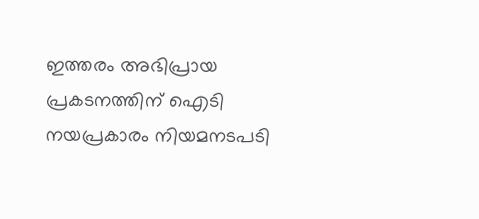ഇത്തരം അഭിപ്രായ പ്രകടനത്തിന് ഐടി നയപ്രകാരം നിയമനടപടി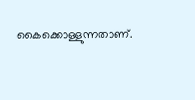കൈക്കൊള്ളുന്നതാണ്.